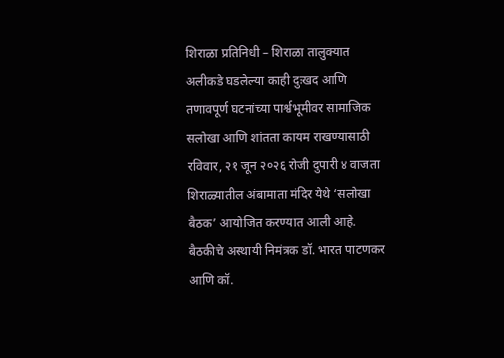शिराळा प्रतिनिधी – शिराळा तालुक्यात अलीकडे घडलेल्या काही दुःखद आणि तणावपूर्ण घटनांच्या पार्श्वभूमीवर सामाजिक सलोखा आणि शांतता कायम राखण्यासाठी रविवार, २१ जून २०२६ रोजी दुपारी ४ वाजता शिराळ्यातील अंबामाता मंदिर येथे ‘सलोखा बैठक’ आयोजित करण्यात आली आहे.
बैठकीचे अस्थायी निमंत्रक डॉ. भारत पाटणकर आणि कॉ.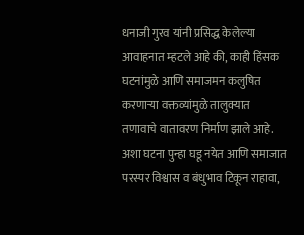धनाजी गुरव यांनी प्रसिद्ध केलेल्या आवाहनात म्हटले आहे की, काही हिंसक घटनांमुळे आणि समाजमन कलुषित करणाऱ्या वक्तव्यांमुळे तालुक्यात तणावाचे वातावरण निर्माण झाले आहे. अशा घटना पुन्हा घडू नयेत आणि समाजात परस्पर विश्वास व बंधुभाव टिकून राहावा,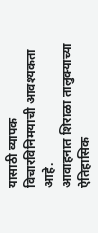यासाठी व्यापक विचारविनिमयाची आवश्यकता आहे.
आवाहनात शिराळा तालुक्याच्या ऐतिहासिक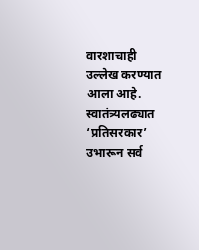वारशाचाही उल्लेख करण्यात आला आहे. स्वातंत्र्यलढ्यात ‘प्रतिसरकार’ उभारून सर्व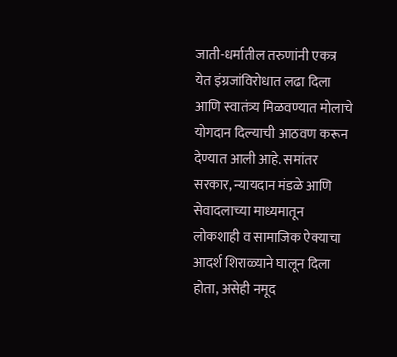जाती-धर्मातील तरुणांनी एकत्र येत इंग्रजांविरोधात लढा दिला आणि स्वातंत्र्य मिळवण्यात मोलाचे योगदान दिल्याची आठवण करून देण्यात आली आहे. समांतर सरकार, न्यायदान मंडळे आणि सेवादलाच्या माध्यमातून लोकशाही व सामाजिक ऐक्याचा आदर्श शिराळ्याने घालून दिला होता, असेही नमूद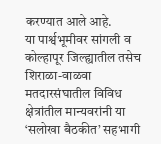करण्यात आले आहे.
या पार्श्वभूमीवर सांगली व कोल्हापूर जिल्ह्यातील तसेच शिराळा-वाळवा मतदारसंघातील विविध क्षेत्रांतील मान्यवरांनी या ‘सलोखा बैठकीत’ सहभागी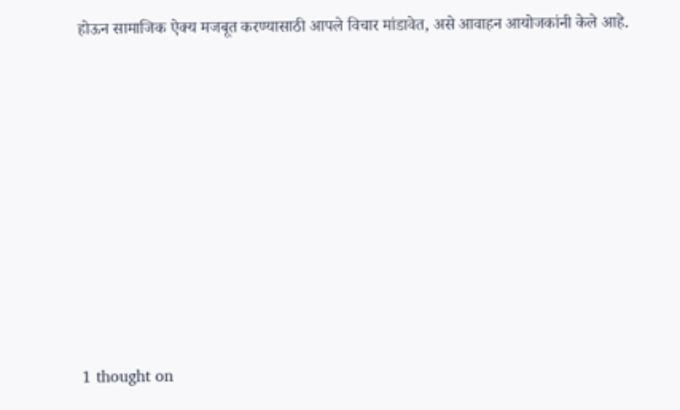होऊन सामाजिक ऐक्य मजबूत करण्यासाठी आपले विचार मांडावेत, असे आवाहन आयोजकांनी केले आहे.












1 thought on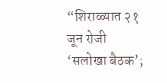“शिराळ्यात २१ जून रोजी ‘सलोखा बैठक’;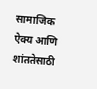सामाजिक ऐक्य आणि शांततेसाठी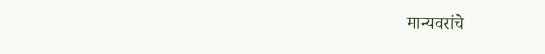मान्यवरांचे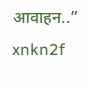आवाहन..”
xnkn2f